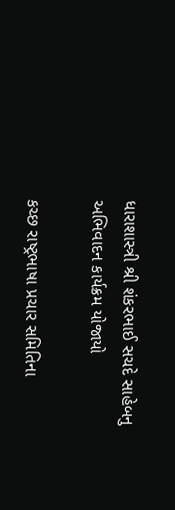ધારાશાસ્ત્રી શ્રી શંકરભાઈ સચદે સાહેબનુ અભિવાદન કાર્યક્રમ યોજાયો

કચ્છ રાષ્ટ્રભાષા પ્રચાર સમિતિના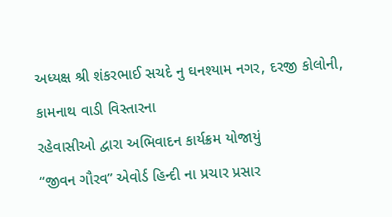અધ્યક્ષ શ્રી શંકરભાઈ સચદે નુ ઘનશ્યામ નગર, દરજી કોલોની, કામનાથ વાડી વિસ્તારના
રહેવાસીઓ દ્વારા અભિવાદન કાર્યક્રમ યોજાયું
“જીવન ગૌરવ” એવોર્ડ હિન્દી ના પ્રચાર પ્રસાર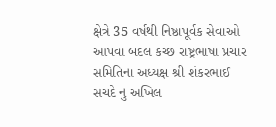ક્ષેત્રે 35 વર્ષથી નિષ્ઠાપૂર્વક સેવાઓ આપવા બદલ કચ્છ રાષ્ટ્રભાષા પ્રચાર સમિતિના અધ્યક્ષ શ્રી શંકરભાઈ સચદે નુ અખિલ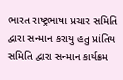ભારત રાષ્ટ્રભાષા પ્રચાર સમિતિ દ્વારા સન્માન કરાયુ હતુ પ્રાંતિય સમિતિ દ્વારા સન્માન કાર્યક્રમ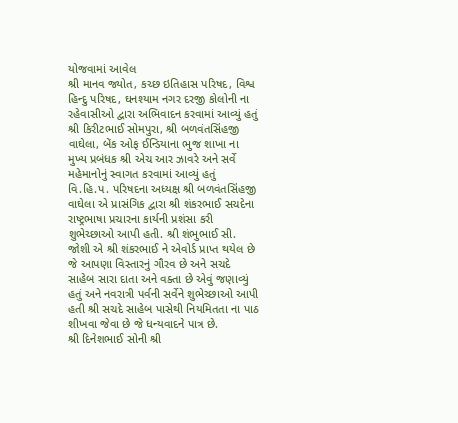યોજવામાં આવેલ
શ્રી માનવ જ્યોત, કચ્છ ઇતિહાસ પરિષદ, વિશ્વ હિન્દુ પરિષદ, ઘનશ્યામ નગર દરજી કોલોની ના રહેવાસીઓ દ્વારા અભિવાદન કરવામાં આવ્યું હતું
શ્રી કિરીટભાઈ સોમપુરા, શ્રી બળવંતસિંહજી વાઘેલા, બેંક ઓફ ઈન્ડિયાના ભુજ શાખા ના મુખ્ય પ્રબંધક શ્રી એચ આર ઝાવરે અને સર્વે મહેમાનોનું સ્વાગત કરવામાં આવ્યું હતું
વિ.હિ.પ. પરિષદના અધ્યક્ષ શ્રી બળવંતસિંહજી વાઘેલા એ પ્રાસંગિક દ્વારા શ્રી શંકરભાઈ સચદેના રાષ્ટ્રભાષા પ્રચારના કાર્યની પ્રશંસા કરી શુભેચ્છાઓ આપી હતી. શ્રી શંભુભાઈ સી. જોશી એ શ્રી શંકરભાઈ ને એવોર્ડ પ્રાપ્ત થયેલ છે જે આપણા વિસ્તારનું ગૌરવ છે અને સચદે સાહેબ સારા દાતા અને વક્તા છે એવું જણાવ્યું હતું અને નવરાત્રી પર્વની સર્વેને શુભેચ્છાઓ આપી હતી શ્રી સચદે સાહેબ પાસેથી નિયમિતતા ના પાઠ શીખવા જેવા છે જે ધન્યવાદને પાત્ર છે.
શ્રી દિનેશભાઈ સોની શ્રી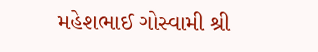મહેશભાઈ ગોસ્વામી શ્રી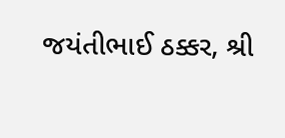જયંતીભાઈ ઠક્કર, શ્રી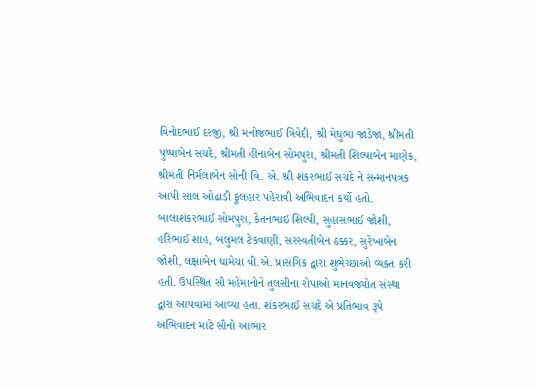વિનોદભાઈ દરજી, શ્રી મનોજભાઈ ત્રિવેદી, શ્રી મેઘુભા જાડેજા, શ્રીમતી પુષ્પાબેન સચદે, શ્રીમતી હીનાબેન સોમપુરા, શ્રીમતી શિલ્પાબેન માણેક, શ્રીમતી નિર્મલાબેન સોની વિ. એ. શ્રી શંકરભાઈ સચદે ને સન્માનપત્રક આપી સાલ ઓઢાડી ફૂલહાર પહેરાવી અભિવાદન કર્યો હતો.
બાલાશંકરભાઈ સોમપુરા, કેતનભાઇ શિલ્પી, સુહાસભાઈ જોશી, હરિભાઈ શાહ, બલુમલ ટેકવાણી, સરસ્વતીબેન ઠક્કર, સુરેખાબેન જોશી, લક્ષાબેન ધામેચા વી.એ. પ્રાસંગિક દ્વારા શુભેચ્છાઓ વ્યક્ત કરી હતી. ઉપસ્થિત સૌ મહેમાનોને તુલસીના રોપાઓ માનવજ્યોત સંસ્થા દ્વારા આપવામાં આવ્યા હતા. શંકરભાઈ સચદે એ પ્રતિભાવ રૂપે અભિવાદન માટે સૌનો આભાર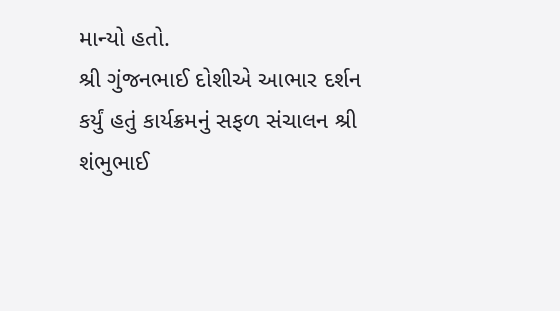માન્યો હતો.
શ્રી ગુંજનભાઈ દોશીએ આભાર દર્શન કર્યું હતું કાર્યક્રમનું સફળ સંચાલન શ્રી શંભુભાઈ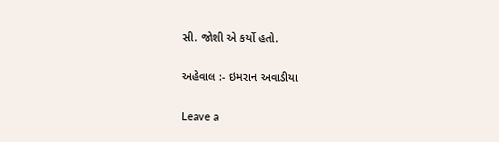સી. જોશી એ કર્યો હતો.

અહેવાલ :- ઇમરાન અવાડીયા

Leave a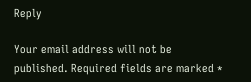Reply

Your email address will not be published. Required fields are marked *